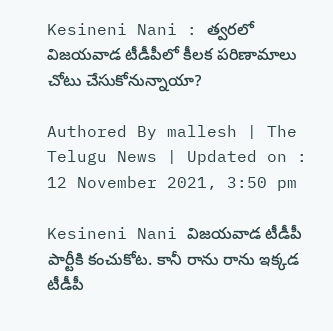Kesineni Nani : త్వరలో విజయవాడ టీడీపీలో కీలక పరిణామాలు చోటు చేసుకోనున్నాయా?

Authored By mallesh | The Telugu News | Updated on : 12 November 2021, 3:50 pm

Kesineni Nani విజయవాడ టీడీపీ పార్టీకి కంచుకోట. కానీ రాను రాను ఇక్కడ టీడీపీ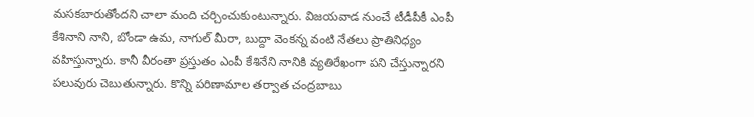మసకబారుతోందని చాలా మంది చర్చించుకుంటున్నారు. విజయవాడ నుంచే టీడీపీకీ ఎంపీ కేశినాని నాని, బోండా ఉమ, నాగుల్ మీరా, బుద్దా వెంకన్న వంటి నేతలు ప్రాతినిధ్యం వహిస్తున్నారు. కానీ వీరంతా ప్రస్తుతం ఎంపీ కేశినేని నానికి వ్యతిరేఖంగా పని చేస్తున్నారని పలువురు చెబుతున్నారు. కొన్ని పరిణామాల తర్వాత చంద్రబాబు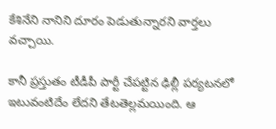కేశినేని నానిని దూరం పెడుతున్నారని వార్తలు వచ్చాయి.

కానీ ప్రస్తుతం టీడీపీ పార్టీ చేపట్టిన ఢిల్లీ పర్యటనలో ఇటువంటిదేం లేదని తేటతెల్లమయింది. ఆ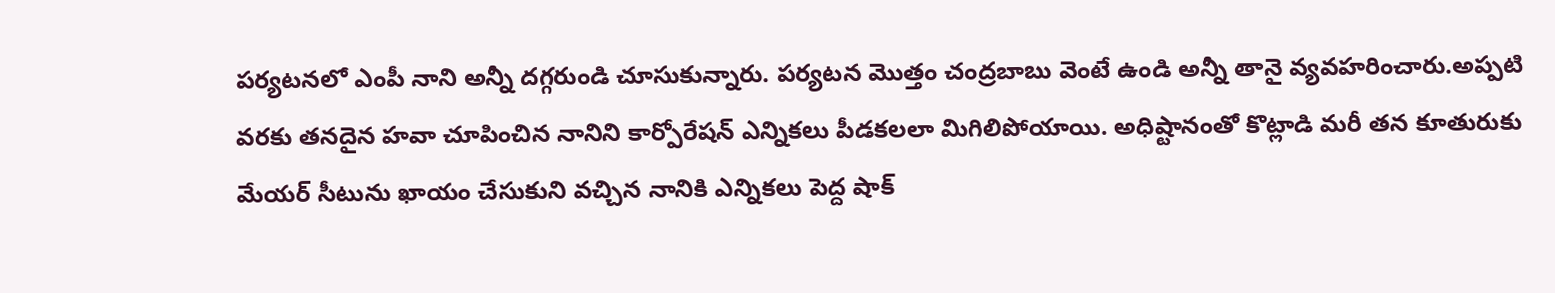పర్యటనలో ఎంపీ నాని అన్నీ దగ్గరుండి చూసుకున్నారు. పర్యటన మొత్తం చంద్రబాబు వెంటే ఉండి అన్నీ తానై వ్యవహరించారు.అప్పటి వరకు తనదైన హవా చూపించిన నానిని కార్పోరేషన్ ఎన్నికలు పీడకలలా మిగిలిపోయాయి. అధిష్టానంతో కొట్లాడి మరీ తన కూతురుకు మేయర్ సీటును ఖాయం చేసుకుని వచ్చిన నానికి ఎన్నికలు పెద్ద షాక్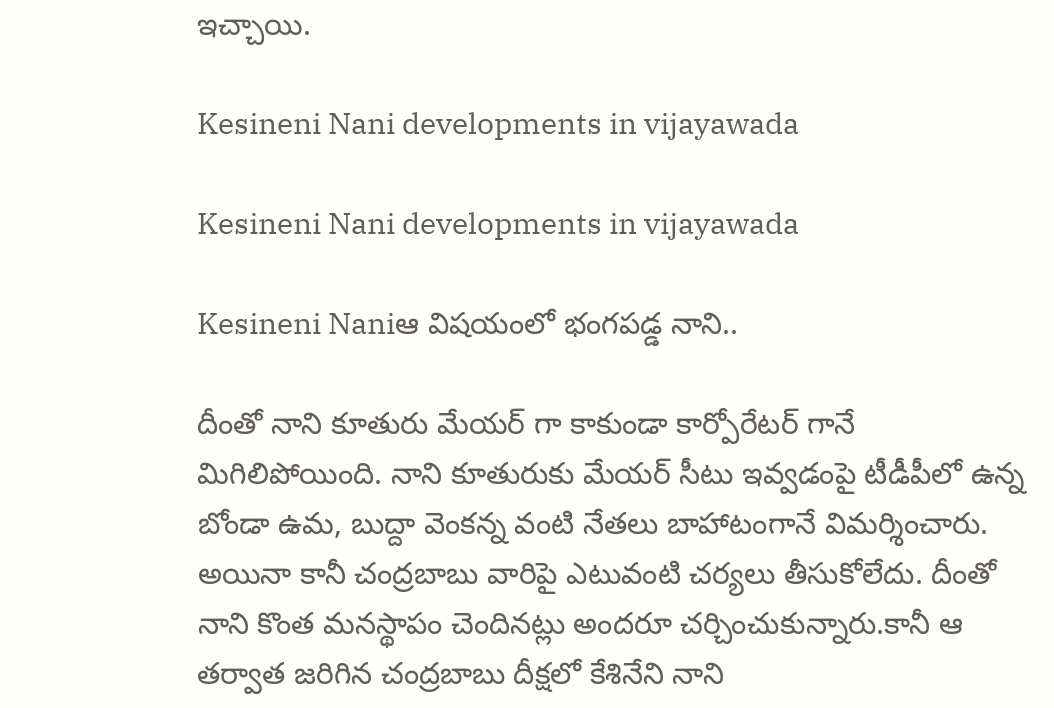ఇచ్చాయి.

Kesineni Nani developments in vijayawada

Kesineni Nani developments in vijayawada

Kesineni Naniఆ విషయంలో భంగపడ్డ నాని..

దీంతో నాని కూతురు మేయర్ గా కాకుండా కార్పోరేటర్ గానే మిగిలిపోయింది. నాని కూతురుకు మేయర్ సీటు ఇవ్వడంపై టీడీపీలో ఉన్న బోండా ఉమ, బుద్దా వెంకన్న వంటి నేతలు బాహాటంగానే విమర్శించారు. అయినా కానీ చంద్రబాబు వారిపై ఎటువంటి చర్యలు తీసుకోలేదు. దీంతో నాని కొంత మనస్థాపం చెందినట్లు అందరూ చర్చించుకున్నారు.కానీ ఆ తర్వాత జరిగిన చంద్రబాబు దీక్షలో కేశినేని నాని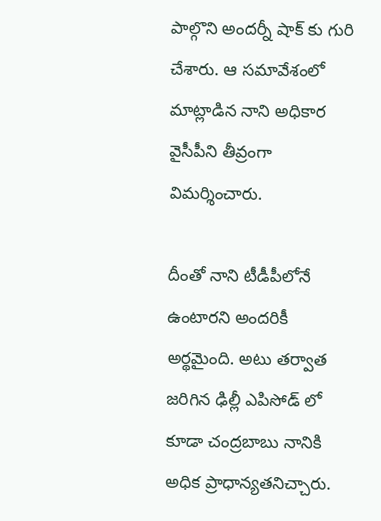పాల్గొని అందర్నీ షాక్ కు గురి చేశారు. ఆ సమావేశంలో మాట్లాడిన నాని అధికార వైసీపీని తీవ్రంగా విమర్శించారు.

దీంతో నాని టీడీపీలోనే ఉంటారని అందరికీ అర్థమైంది. అటు తర్వాత జరిగిన ఢిల్లీ ఎపిసోడ్ లో కూడా చంద్రబాబు నానికి అధిక ప్రాధాన్యతనిచ్చారు.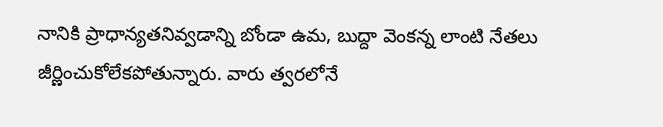నానికి ప్రాధాన్యతనివ్వడాన్ని బోండా ఉమ, బుద్దా వెంకన్న లాంటి నేతలు జీర్ణించుకోలేకపోతున్నారు. వారు త్వరలోనే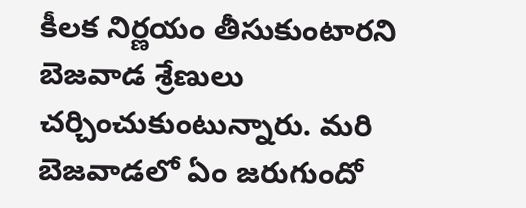కీలక నిర్ణయం తీసుకుంటారని బెజవాడ శ్రేణులు చర్చించుకుంటున్నారు. మరి బెజవాడలో ఏం జరుగుందో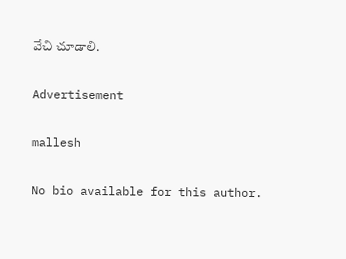వేచి చూడాలి.

Advertisement

mallesh

No bio available for this author.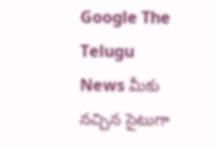Google The Telugu News మీకు నచ్చిన సైటుగా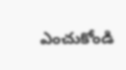ఎంచుకోండి